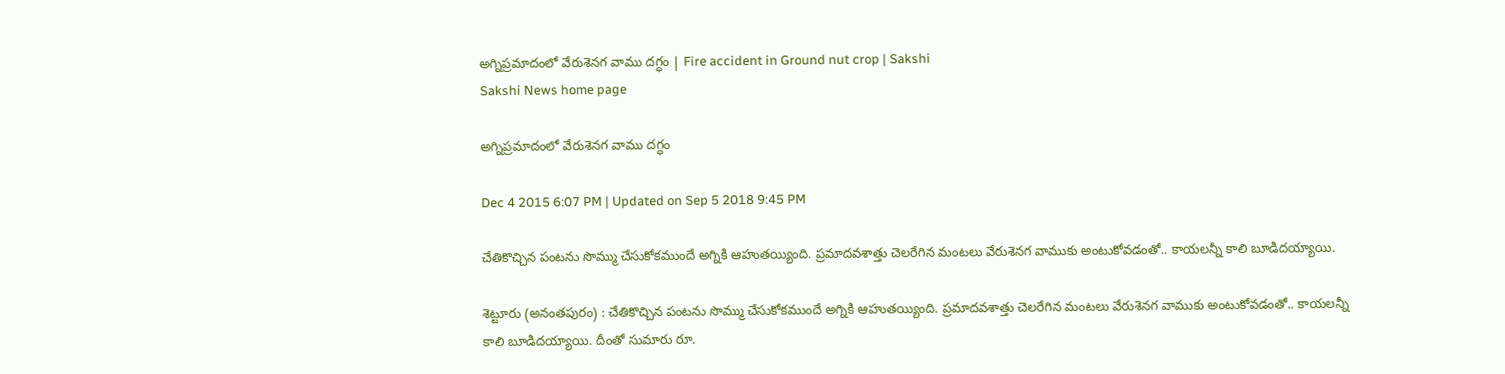అగ్నిప్రమాదంలో వేరుశెనగ వాము దగ్ధం | Fire accident in Ground nut crop | Sakshi
Sakshi News home page

అగ్నిప్రమాదంలో వేరుశెనగ వాము దగ్ధం

Dec 4 2015 6:07 PM | Updated on Sep 5 2018 9:45 PM

చేతికొచ్చిన పంటను సొమ్ము చేసుకోకముందే అగ్నికి ఆహుతయ్యింది. ప్రమాదవశాత్తు చెలరేగిన మంటలు వేరుశెనగ వాముకు అంటుకోవడంతో.. కాయలన్నీ కాలి బూడిదయ్యాయి.

శెట్టూరు (అనంతపురం) : చేతికొచ్చిన పంటను సొమ్ము చేసుకోకముందే అగ్నికి ఆహుతయ్యింది. ప్రమాదవశాత్తు చెలరేగిన మంటలు వేరుశెనగ వాముకు అంటుకోవడంతో.. కాయలన్నీ కాలి బూడిదయ్యాయి. దీంతో సుమారు రూ.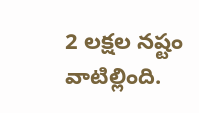2 లక్షల నష్టం వాటిల్లింది.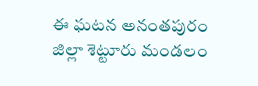ఈ ఘటన అనంతపురం జిల్లా శెట్టూరు మండలం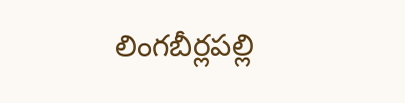లింగబీర్లపల్లి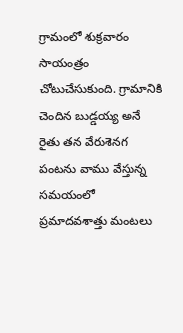గ్రామంలో శుక్రవారం సాయంత్రం చోటుచేసుకుంది. గ్రామానికి చెందిన బుడ్డయ్య అనే రైతు తన వేరుశెనగ పంటను వాము వేస్తున్న సమయంలో ప్రమాదవశాత్తు మంటలు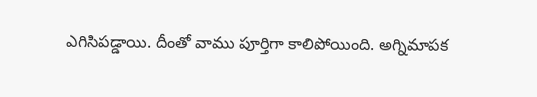ఎగిసిపడ్డాయి. దీంతో వాము పూర్తిగా కాలిపోయింది. అగ్నిమాపక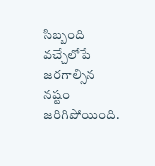సిబ్బంది వచ్చేలోపే జరగాల్సిన నష్టం జరిగిపోయింది.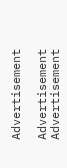Advertisement

Advertisement
Advertisement